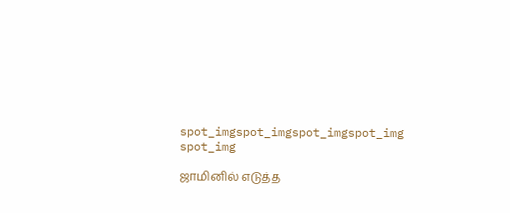spot_imgspot_imgspot_imgspot_img
spot_img

ஜாமினில் எடுத்த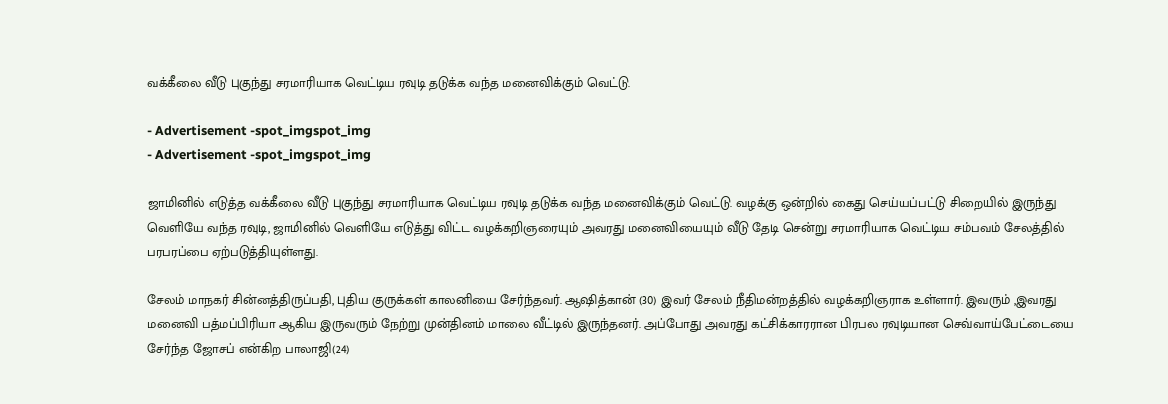வக்கீலை வீடு புகுந்து சரமாரியாக வெட்டிய ரவுடி தடுக்க வந்த மனைவிக்கும் வெட்டு.

- Advertisement -spot_imgspot_img
- Advertisement -spot_imgspot_img

ஜாமினில் எடுத்த வக்கீலை வீடு புகுந்து சரமாரியாக வெட்டிய ரவுடி தடுக்க வந்த மனைவிக்கும் வெட்டு. வழக்கு ஒன்றில் கைது செய்யப்பட்டு சிறையில் இருந்து வெளியே வந்த ரவுடி, ஜாமினில் வெளியே எடுத்து விட்ட வழக்கறிஞரையும் அவரது மனைவியையும் வீடு தேடி சென்று சரமாரியாக வெட்டிய சம்பவம் சேலத்தில் பரபரப்பை ஏற்படுத்தியுள்ளது.

சேலம் மாநகர் சின்னத்திருப்பதி, புதிய குருக்கள் காலனியை சேர்ந்தவர். ஆஷித்கான் (30) இவர் சேலம் நீதிமன்றத்தில் வழக்கறிஞராக உள்ளார். இவரும் ,இவரது மனைவி பத்மப்பிரியா ஆகிய இருவரும் நேற்று முன்தினம் மாலை வீட்டில் இருந்தனர். அப்போது அவரது கட்சிக்காரரான பிரபல ரவுடியான செவ்வாய்பேட்டையை சேர்ந்த ஜோசப் என்கிற பாலாஜி(24)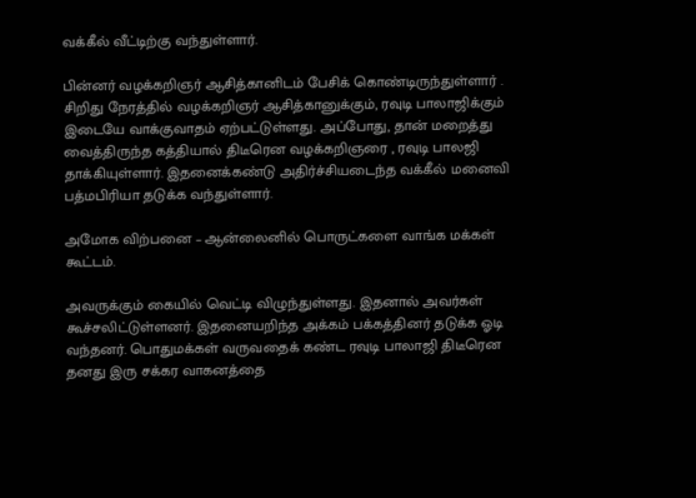வக்கீல் வீட்டிற்கு வந்துள்ளார்.

பின்னர் வழக்கறிஞர் ஆசித்கானிடம் பேசிக் கொண்டிருந்துள்ளார் . சிறிது நேரத்தில் வழக்கறிஞர் ஆசித்கானுக்கும், ரவுடி பாலாஜிக்கும் இடையே வாக்குவாதம் ஏற்பட்டுள்ளது. அப்போது, தான் மறைத்து வைத்திருந்த கத்தியால் திடீரென வழக்கறிஞரை , ரவுடி பாலஜி தாக்கியுள்ளார். இதனைக்கண்டு அதிர்ச்சியடைந்த வக்கீல் மனைவி பத்மபிரியா தடுக்க வந்துள்ளார்.

அமோக விற்பனை – ஆன்லைனில் பொருட்களை வாங்க மக்கள் கூட்டம்.

அவருக்கும் கையில் வெட்டி விழுந்துள்ளது. இதனால் அவர்கள் கூச்சலிட்டுள்ளனர். இதனையறிந்த அக்கம் பக்கத்தினர் தடுக்க ஓடி வந்தனர். பொதுமக்கள் வருவதைக் கண்ட ரவுடி பாலாஜி திடீரென தனது இரு சக்கர வாகனத்தை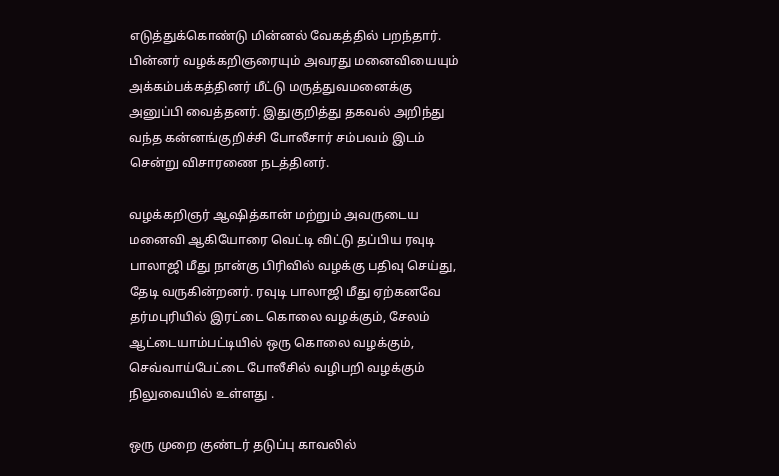எடுத்துக்கொண்டு மின்னல் வேகத்தில் பறந்தார். பின்னர் வழக்கறிஞரையும் அவரது மனைவியையும் அக்கம்பக்கத்தினர் மீட்டு மருத்துவமனைக்கு அனுப்பி வைத்தனர். இதுகுறித்து தகவல் அறிந்து வந்த கன்னங்குறிச்சி போலீசார் சம்பவம் இடம் சென்று விசாரணை நடத்தினர்.

வழக்கறிஞர் ஆஷித்கான் மற்றும் அவருடைய மனைவி ஆகியோரை வெட்டி விட்டு தப்பிய ரவுடி பாலாஜி மீது நான்கு பிரிவில் வழக்கு பதிவு செய்து, தேடி வருகின்றனர். ரவுடி பாலாஜி மீது ஏற்கனவே தர்மபுரியில் இரட்டை கொலை வழக்கும், சேலம் ஆட்டையாம்பட்டியில் ஒரு கொலை வழக்கும், செவ்வாய்பேட்டை போலீசில் வழிபறி வழக்கும் நிலுவையில் உள்ளது .

ஒரு முறை குண்டர் தடுப்பு காவலில்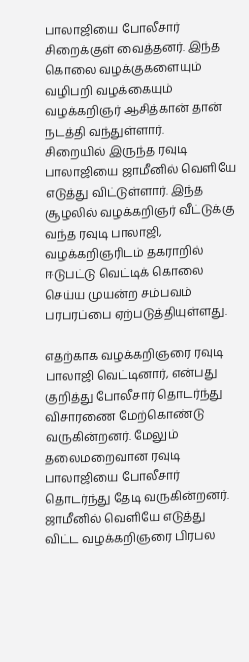பாலாஜியை போலீசார் சிறைக்குள் வைத்தனர். இந்த கொலை வழக்குகளையும் வழிபறி வழக்கையும் வழக்கறிஞர் ஆசித்கான் தான் நடத்தி வந்துள்ளார்.
சிறையில் இருந்த ரவுடி பாலாஜியை ஜாமீனில் வெளியே எடுத்து விட்டுள்ளார். இந்த சூழலில் வழக்கறிஞர் வீட்டுக்கு வந்த ரவுடி பாலாஜி, வழக்கறிஞரிடம் தகராறில் ஈடுபட்டு வெட்டிக் கொலை செய்ய முயன்ற சம்பவம் பரபரப்பை ஏற்படுத்தியுள்ளது.

எதற்காக வழக்கறிஞரை ரவுடி பாலாஜி வெட்டினார், என்பது குறித்து போலீசார் தொடர்ந்து விசாரணை மேற்கொண்டு வருகின்றனர். மேலும் தலைமறைவான ரவுடி பாலாஜியை போலீசார் தொடர்ந்து தேடி வருகின்றனர். ஜாமீனில் வெளியே எடுத்து விட்ட வழக்கறிஞரை பிரபல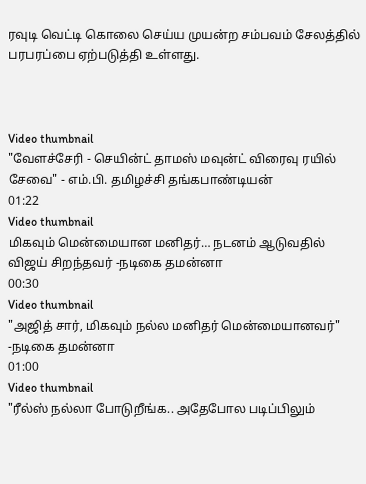ரவுடி வெட்டி கொலை செய்ய முயன்ற சம்பவம் சேலத்தில் பரபரப்பை ஏற்படுத்தி உள்ளது.



Video thumbnail
"வேளச்சேரி - செயின்ட் தாமஸ் மவுன்ட் விரைவு ரயில் சேவை" - எம்.பி. தமிழச்சி தங்கபாண்டியன்
01:22
Video thumbnail
மிகவும் மென்மையான மனிதர்… நடனம் ஆடுவதில் விஜய் சிறந்தவர் -நடிகை தமன்னா
00:30
Video thumbnail
"அஜித் சார், மிகவும் நல்ல மனிதர் மென்மையானவர்" -நடிகை தமன்னா
01:00
Video thumbnail
"ரீல்ஸ் நல்லா போடுறீங்க.. அதேபோல படிப்பிலும்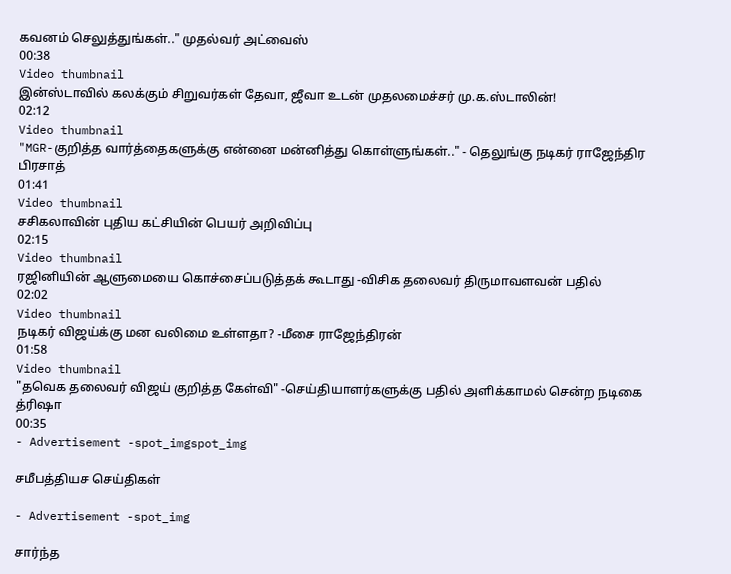கவனம் செலுத்துங்கள்.." முதல்வர் அட்வைஸ்
00:38
Video thumbnail
இன்ஸ்டாவில் கலக்கும் சிறுவர்கள் தேவா, ஜீவா உடன் முதலமைச்சர் மு.க.ஸ்டாலின்!
02:12
Video thumbnail
"MGR-குறித்த வார்த்தைகளுக்கு என்னை மன்னித்து கொள்ளுங்கள்.." - தெலுங்கு நடிகர் ராஜேந்திர பிரசாத்
01:41
Video thumbnail
சசிகலாவின் புதிய கட்சியின் பெயர் அறிவிப்பு
02:15
Video thumbnail
ரஜினியின் ஆளுமையை கொச்சைப்படுத்தக் கூடாது -விசிக தலைவர் திருமாவளவன் பதில்
02:02
Video thumbnail
நடிகர் விஜய்க்கு மன வலிமை உள்ளதா? -மீசை ராஜேந்திரன்
01:58
Video thumbnail
"தவெக தலைவர் விஜய் குறித்த கேள்வி" -செய்தியாளர்களுக்கு பதில் அளிக்காமல் சென்ற நடிகை த்ரிஷா
00:35
- Advertisement -spot_imgspot_img

சமீபத்தியச செய்திகள்

- Advertisement -spot_img

சார்ந்த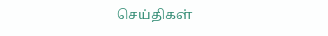செய்திகள்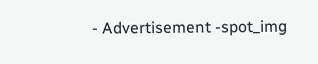- Advertisement -spot_img